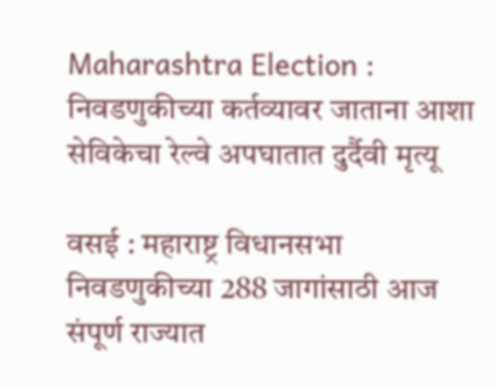Maharashtra Election : निवडणुकीच्या कर्तव्यावर जाताना आशा सेविकेचा रेल्वे अपघातात दुर्दैवी मृत्यू

वसई : महाराष्ट्र विधानसभा निवडणुकीच्या 288 जागांसाठी आज संपूर्ण राज्यात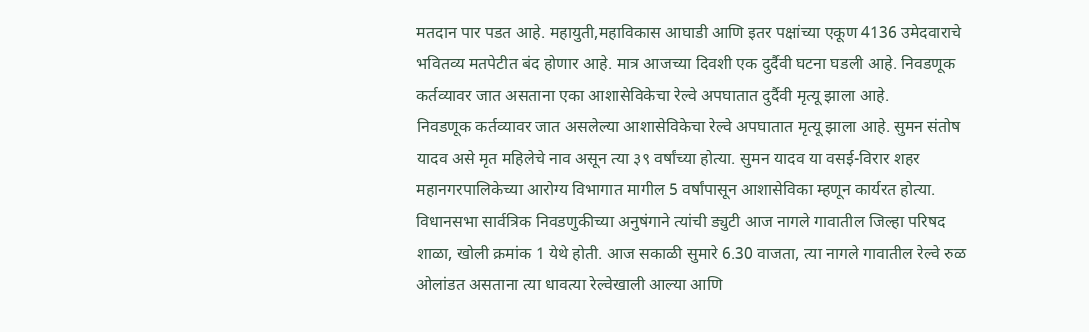मतदान पार पडत आहे. महायुती,महाविकास आघाडी आणि इतर पक्षांच्या एकूण 4136 उमेदवाराचे भवितव्य मतपेटीत बंद होणार आहे. मात्र आजच्या दिवशी एक दुर्दैवी घटना घडली आहे. निवडणूक कर्तव्यावर जात असताना एका आशासेविकेचा रेल्वे अपघातात दुर्दैवी मृत्यू झाला आहे.
निवडणूक कर्तव्यावर जात असलेल्या आशासेविकेचा रेल्वे अपघातात मृत्यू झाला आहे. सुमन संतोष यादव असे मृत महिलेचे नाव असून त्या ३९ वर्षांच्या होत्या. सुमन यादव या वसई-विरार शहर महानगरपालिकेच्या आरोग्य विभागात मागील 5 वर्षांपासून आशासेविका म्हणून कार्यरत होत्या.
विधानसभा सार्वत्रिक निवडणुकीच्या अनुषंगाने त्यांची ड्युटी आज नागले गावातील जिल्हा परिषद शाळा, खोली क्रमांक 1 येथे होती. आज सकाळी सुमारे 6.30 वाजता, त्या नागले गावातील रेल्वे रुळ ओलांडत असताना त्या धावत्या रेल्वेखाली आल्या आणि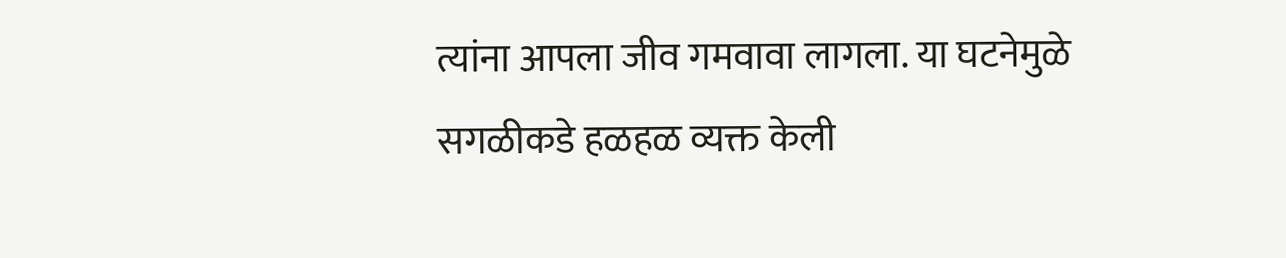त्यांना आपला जीव गमवावा लागला. या घटनेमुळे सगळीकडे हळहळ व्यक्त केली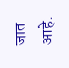जात आहे.